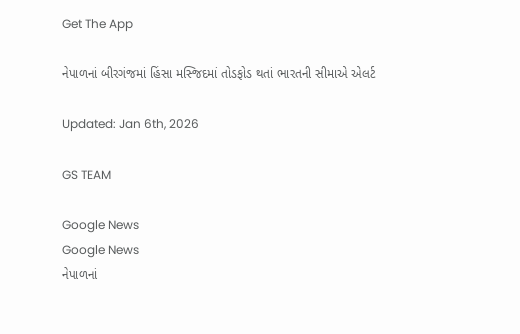Get The App

નેપાળનાં બીરગંજમાં હિંસા મસ્જિદમાં તોડફોડ થતાં ભારતની સીમાએ એલર્ટ

Updated: Jan 6th, 2026

GS TEAM

Google News
Google News
નેપાળનાં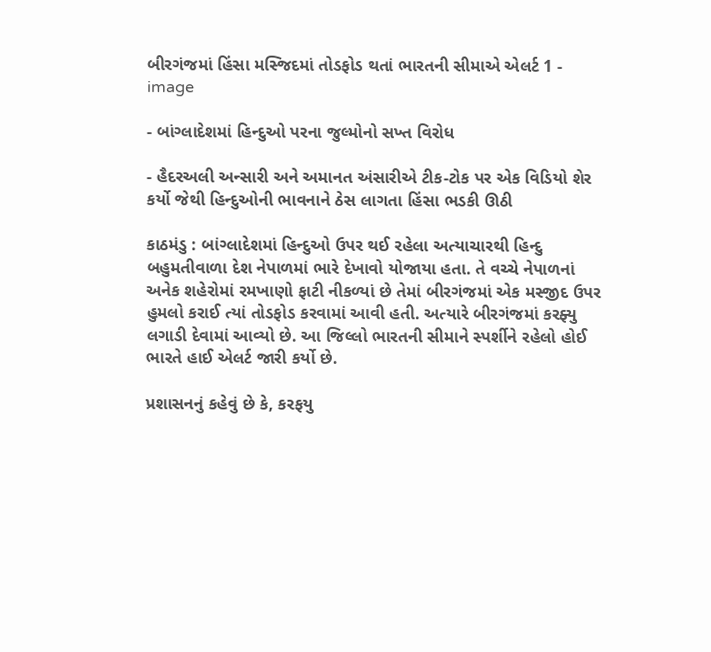બીરગંજમાં હિંસા મસ્જિદમાં તોડફોડ થતાં ભારતની સીમાએ એલર્ટ 1 - image

- બાંગ્લાદેશમાં હિન્દુઓ પરના જુલ્મોનો સખ્ત વિરોધ

- હૈદરઅલી અન્સારી અને અમાનત અંસારીએ ટીક-ટોક પર એક વિડિયો શેર કર્યો જેથી હિન્દુઓની ભાવનાને ઠેસ લાગતા હિંસા ભડકી ઊઠી

કાઠમંડુ : બાંગ્લાદેશમાં હિન્દુઓ ઉપર થઈ રહેલા અત્યાચારથી હિન્દુ બહુમતીવાળા દેશ નેપાળમાં ભારે દેખાવો યોજાયા હતા. તે વચ્ચે નેપાળનાં અનેક શહેરોમાં રમખાણો ફાટી નીકળ્યાં છે તેમાં બીરગંજમાં એક મસ્જીદ ઉપર હુમલો કરાઈ ત્યાં તોડફોડ કરવામાં આવી હતી. અત્યારે બીરગંજમાં કરફ્યુ લગાડી દેવામાં આવ્યો છે. આ જિલ્લો ભારતની સીમાને સ્પર્શીને રહેલો હોઈ ભારતે હાઈ એલર્ટ જારી કર્યો છે.

પ્રશાસનનું કહેવું છે કે, કરફયુ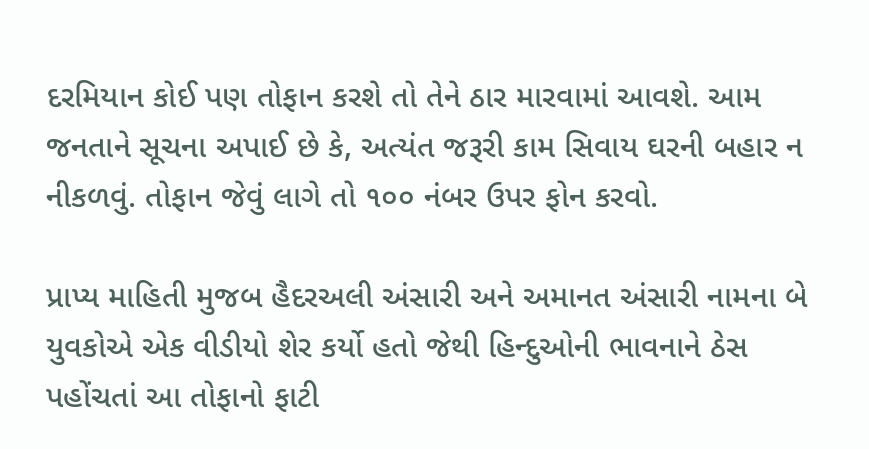દરમિયાન કોઈ પણ તોફાન કરશે તો તેને ઠાર મારવામાં આવશે. આમ જનતાને સૂચના અપાઈ છે કે, અત્યંત જરૂરી કામ સિવાય ઘરની બહાર ન નીકળવું. તોફાન જેવું લાગે તો ૧૦૦ નંબર ઉપર ફોન કરવો.

પ્રાપ્ય માહિતી મુજબ હૈદરઅલી અંસારી અને અમાનત અંસારી નામના બે યુવકોએ એક વીડીયો શેર કર્યો હતો જેથી હિન્દુઓની ભાવનાને ઠેસ પહોંચતાં આ તોફાનો ફાટી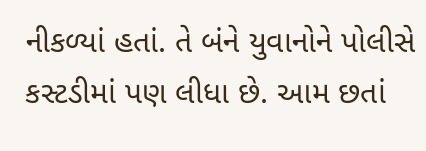નીકળ્યાં હતાં. તે બંને યુવાનોને પોલીસે કસ્ટડીમાં પણ લીધા છે. આમ છતાં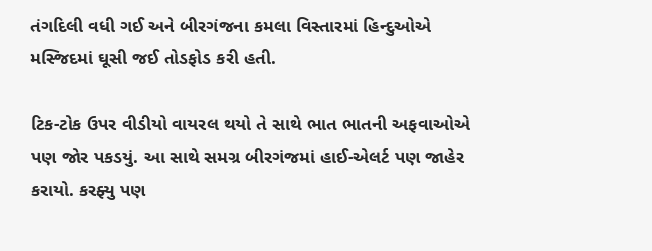તંગદિલી વધી ગઈ અને બીરગંજના કમલા વિસ્તારમાં હિન્દુઓએ મસ્જિદમાં ઘૂસી જઈ તોડફોડ કરી હતી.

ટિક-ટોક ઉપર વીડીયો વાયરલ થયો તે સાથે ભાત ભાતની અફવાઓએ પણ જોર પકડયું. આ સાથે સમગ્ર બીરગંજમાં હાઈ-એલર્ટ પણ જાહેર કરાયો. કરફ્યુ પણ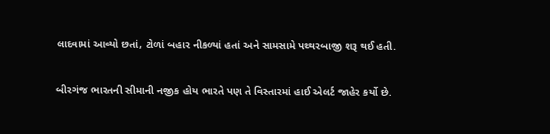લાદવામાં આવ્યો છતાં, ટોળાં બહાર નીકળ્યાં હતાં અને સામસામે પથ્થરબાજી શરૂ થઈ હતી.

બીરગંજ ભારતની સીમાની નજીક હોય ભારતે પણ તે વિસ્તારમાં હાઈ એલર્ટ જાહેર કર્યો છે.